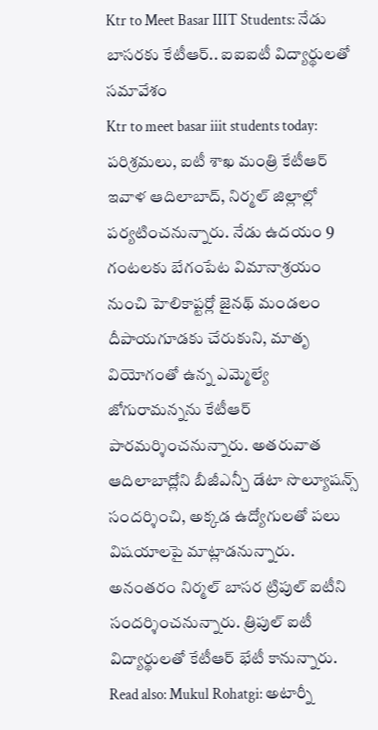Ktr to Meet Basar IIIT Students: నేడు బాసరకు కేటీఆర్.. ఐఐఐటీ విద్యార్థులతో సమావేశం
Ktr to meet basar iiit students today: పరిశ్రమలు, ఐటీ శాఖ మంత్రి కేటీఆర్ ఇవాళ ఆదిలాబాద్, నిర్మల్ జిల్లాల్లో పర్యటించనున్నారు. నేడు ఉదయం 9 గంటలకు బేగంపేట విమానాశ్రయం నుంచి హెలికాప్టర్లో జైనథ్ మండలం దీపాయగూడకు చేరుకుని, మాతృ వియోగంతో ఉన్న ఎమ్మెల్యే జోగురామన్నను కేటీఆర్ పారమర్శించనున్నారు. అతరువాత ఆదిలాబాద్లోని బీజీఎన్చీ డేటా సొల్యూషన్స్ సందర్శించి, అక్కడ ఉద్యోగులతో పలు విషయాలపై మాట్లాడనున్నారు. అనంతరం నిర్మల్ బాసర ట్రిపుల్ ఐటీని సందర్శించనున్నారు. త్రిపుల్ ఐటీ విద్యార్థులతో కేటీఆర్ భేటీ కానున్నారు.
Read also: Mukul Rohatgi: అటార్నీ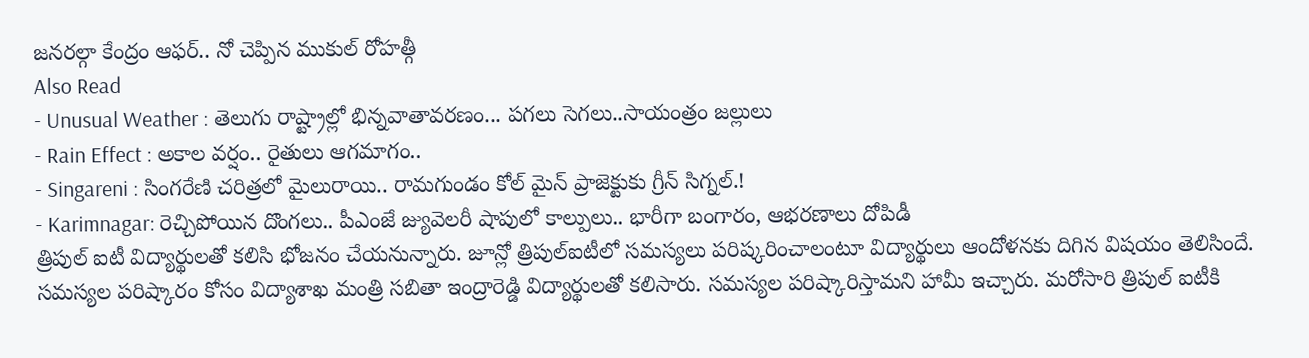జనరల్గా కేంద్రం ఆఫర్.. నో చెప్పిన ముకుల్ రోహత్గీ
Also Read
- Unusual Weather : తెలుగు రాష్ట్రాల్లో భిన్నవాతావరణం... పగలు సెగలు..సాయంత్రం జల్లులు
- Rain Effect : అకాల వర్షం.. రైతులు ఆగమాగం..
- Singareni : సింగరేణి చరిత్రలో మైలురాయి.. రామగుండం కోల్ మైన్ ప్రాజెక్టుకు గ్రీన్ సిగ్నల్.!
- Karimnagar: రెచ్చిపోయిన దొంగలు.. పీఎంజే జ్యువెలరీ షాపులో కాల్పులు.. భారీగా బంగారం, ఆభరణాలు దోపిడీ
త్రిపుల్ ఐటీ విద్యార్థులతో కలిసి భోజనం చేయనున్నారు. జూన్లో త్రిపుల్ఐటీలో సమస్యలు పరిష్కరించాలంటూ విద్యార్థులు ఆందోళనకు దిగిన విషయం తెలిసిందే. సమస్యల పరిష్కారం కోసం విద్యాశాఖ మంత్రి సబితా ఇంద్రారెడ్డి విద్యార్థులతో కలిసారు. సమస్యల పరిష్కారిస్తామని హామీ ఇచ్చారు. మరోసారి త్రిపుల్ ఐటీకి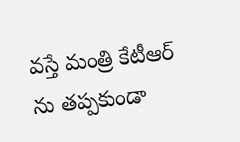వస్తే మంత్రి కేటీఆర్ ను తప్పకుండా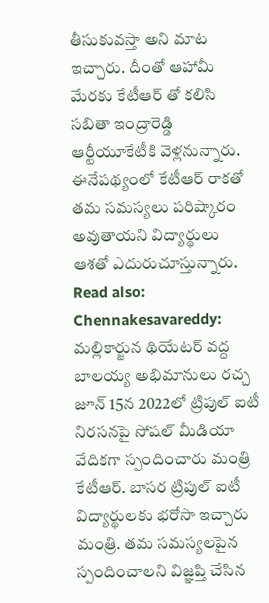తీసుకువస్తా అని మాట ఇచ్చారు. దీంతో ఆహామీ మేరకు కేటీఆర్ తో కలిసి సబితా ఇంద్రారెడ్డి ఆర్టీయూకేటీకి వెళ్లనున్నారు. ఈనేపథ్యంలో కేటీఆర్ రాకతో తమ సమస్యలు పరిష్కారం అవుతాయని విద్యార్థులు ఆశతో ఎదురుచూస్తున్నారు.
Read also: Chennakesavareddy: మల్లికార్జున థియేటర్ వద్ద బాలయ్య అభిమానులు రచ్చ
జూన్ 15న 2022లో ట్రిపుల్ ఐటీ నిరసనపై సోషల్ మీడియా వేదికగా స్పందించారు మంత్రి కేటీఆర్. బాసర ట్రిపుల్ ఐటీ విద్యార్థులకు భరోసా ఇచ్చారు మంత్రి. తమ సమస్యలపైన స్పందించాలని విజ్ఞప్తి చేసిన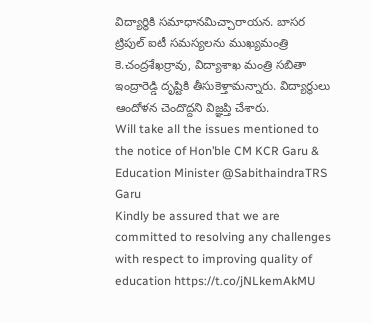విద్యార్థికి సమాధానమిచ్చారాయన. బాసర ట్రిపుల్ ఐటీ సమస్యలను ముఖ్యమంత్రి కె.చంద్రశేఖర్రావు, విద్యాశాఖ మంత్రి సబితా ఇంద్రారెడ్డి దృష్టికి తీసుకెళ్తామన్నారు. విద్యార్థులు ఆందోళన చెందొద్దని విజ్ఞప్తి చేశారు.
Will take all the issues mentioned to the notice of Hon’ble CM KCR Garu & Education Minister @SabithaindraTRS Garu
Kindly be assured that we are committed to resolving any challenges with respect to improving quality of education https://t.co/jNLkemAkMU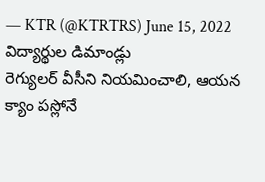— KTR (@KTRTRS) June 15, 2022
విద్యార్థుల డిమాండ్లు
రెగ్యులర్ వీసీని నియమించాలి, ఆయన క్యాం పస్లోనే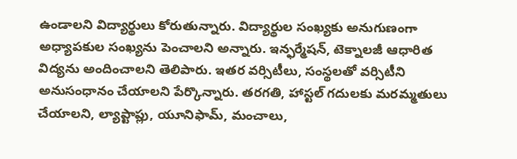ఉండాలని విద్యార్థులు కోరుతున్నారు. విద్యార్థుల సంఖ్యకు అనుగుణంగా అధ్యాపకుల సంఖ్యను పెంచాలని అన్నారు. ఇన్ఫర్మేషన్, టెక్నాలజీ ఆధారిత విద్యను అందించాలని తెలిపారు. ఇతర వర్సిటీలు, సంస్థలతో వర్సిటీని అనుసంధానం చేయాలని పేర్కొన్నారు. తరగతి, హాస్టల్ గదులకు మరమ్మతులు చేయాలని, ల్యాప్టాప్లు, యూనిఫామ్, మంచాలు,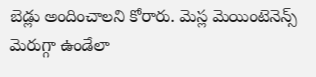బెడ్లు అందించాలని కోరారు. మెస్ల మెయింటెనెన్స్ మెరుగ్గా ఉండేలా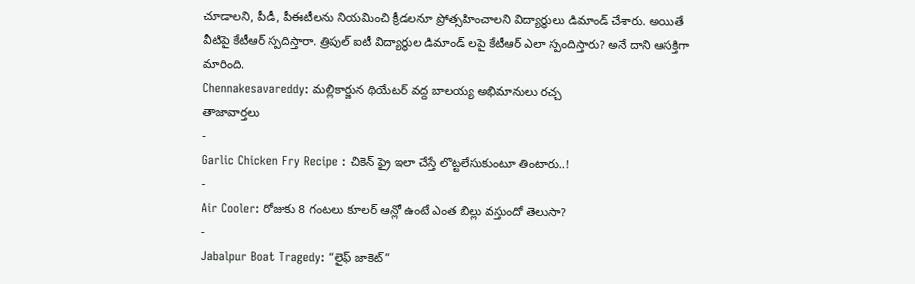చూడాలని, పీడీ, పీఈటీలను నియమించి క్రీడలనూ ప్రోత్సహించాలని విద్యార్థులు డిమాండ్ చేశారు. అయితే వీటిపై కేటీఆర్ స్పదిస్తారా. త్రిపుల్ ఐటీ విద్యార్థుల డిమాండ్ లపై కేటీఆర్ ఎలా స్పందిస్తారు? అనే దాని ఆసక్తిగా మారింది.
Chennakesavareddy: మల్లికార్జున థియేటర్ వద్ద బాలయ్య అభిమానులు రచ్చ
తాజావార్తలు
-
Garlic Chicken Fry Recipe : చికెన్ ఫ్రై ఇలా చేస్తే లొట్టలేసుకుంటూ తింటారు..!
-
Air Cooler: రోజుకు 8 గంటలు కూలర్ ఆన్లో ఉంటే ఎంత బిల్లు వస్తుందో తెలుసా?
-
Jabalpur Boat Tragedy: “లైఫ్ జాకెట్”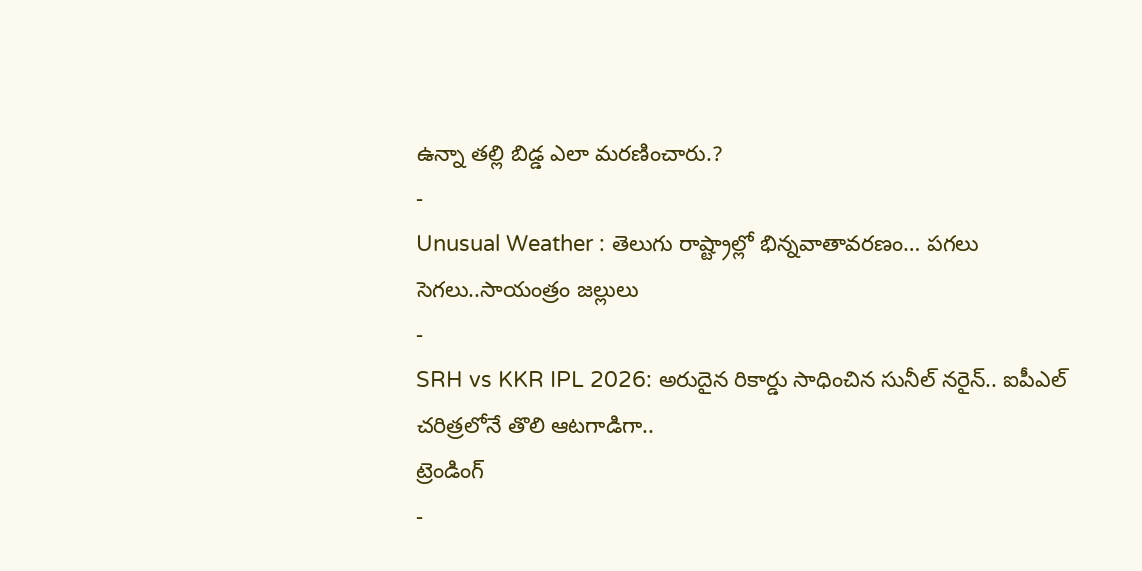ఉన్నా తల్లి బిడ్డ ఎలా మరణించారు.?
-
Unusual Weather : తెలుగు రాష్ట్రాల్లో భిన్నవాతావరణం… పగలు సెగలు..సాయంత్రం జల్లులు
-
SRH vs KKR IPL 2026: అరుదైన రికార్డు సాధించిన సునీల్ నరైన్.. ఐపీఎల్ చరిత్రలోనే తొలి ఆటగాడిగా..
ట్రెండింగ్
-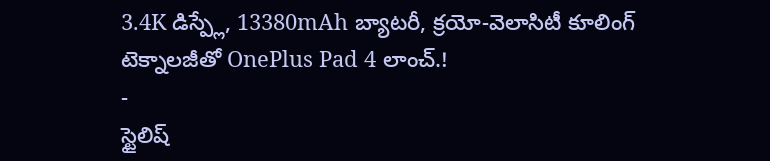3.4K డిస్ప్లే, 13380mAh బ్యాటరీ, క్రయో-వెలాసిటీ కూలింగ్ టెక్నాలజీతో OnePlus Pad 4 లాంచ్.!
-
స్టైలిష్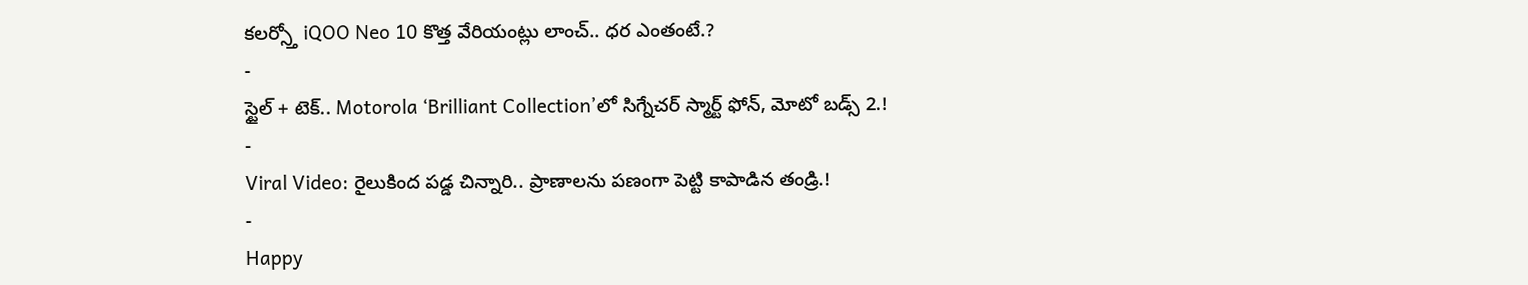కలర్స్తో iQOO Neo 10 కొత్త వేరియంట్లు లాంచ్.. ధర ఎంతంటే.?
-
స్టైల్ + టెక్.. Motorola ‘Brilliant Collection’లో సిగ్నేచర్ స్మార్ట్ ఫోన్, మోటో బడ్స్ 2.!
-
Viral Video: రైలుకింద పడ్డ చిన్నారి.. ప్రాణాలను పణంగా పెట్టి కాపాడిన తండ్రి.!
-
Happy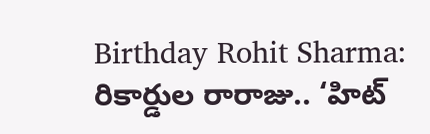Birthday Rohit Sharma: రికార్డుల రారాజు.. ‘హిట్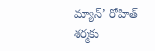మ్యాన్’ రోహిత్ శర్మకు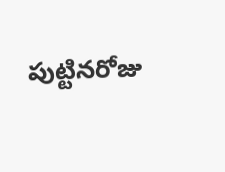పుట్టినరోజు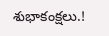శుభాకంక్షలు.!